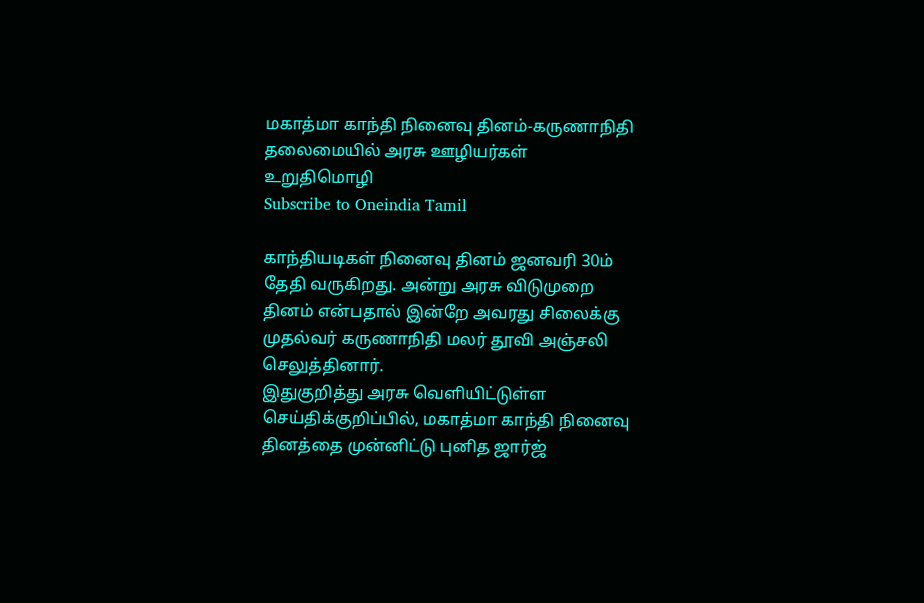மகாத்மா காந்தி நினைவு தினம்-கருணாநிதி தலைமையில் அரசு ஊழியர்கள் உறுதிமொழி
Subscribe to Oneindia Tamil

காந்தியடிகள் நினைவு தினம் ஜனவரி 30ம் தேதி வருகிறது. அன்று அரசு விடுமுறை தினம் என்பதால் இன்றே அவரது சிலைக்கு முதல்வர் கருணாநிதி மலர் தூவி அஞ்சலி செலுத்தினார்.
இதுகுறித்து அரசு வெளியிட்டுள்ள செய்திக்குறிப்பில், மகாத்மா காந்தி நினைவு தினத்தை முன்னிட்டு புனித ஜார்ஜ்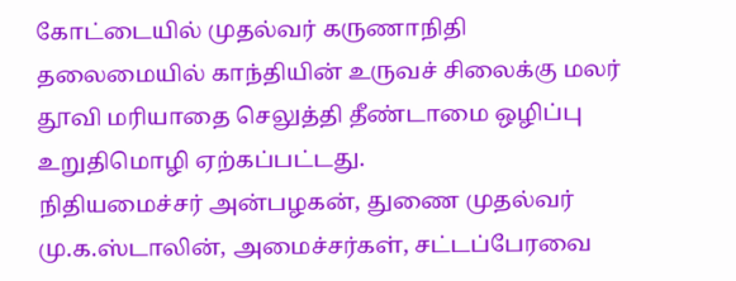கோட்டையில் முதல்வர் கருணாநிதி தலைமையில் காந்தியின் உருவச் சிலைக்கு மலர் தூவி மரியாதை செலுத்தி தீண்டாமை ஒழிப்பு உறுதிமொழி ஏற்கப்பட்டது.
நிதியமைச்சர் அன்பழகன், துணை முதல்வர் மு.க.ஸ்டாலின், அமைச்சர்கள், சட்டப்பேரவை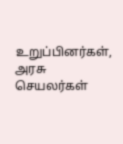உறுப்பினர்கள், அரசு செயலர்கள்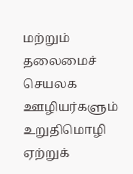மற்றும் தலைமைச் செயலக ஊழியர்களும் உறுதிமொழி ஏற்றுக்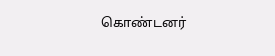கொண்டனர்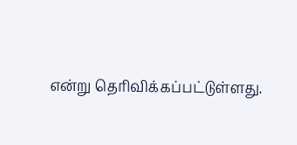என்று தெரிவிக்கப்பட்டுள்ளது.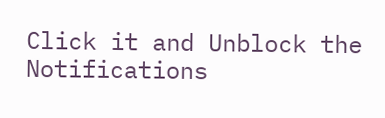Click it and Unblock the Notifications